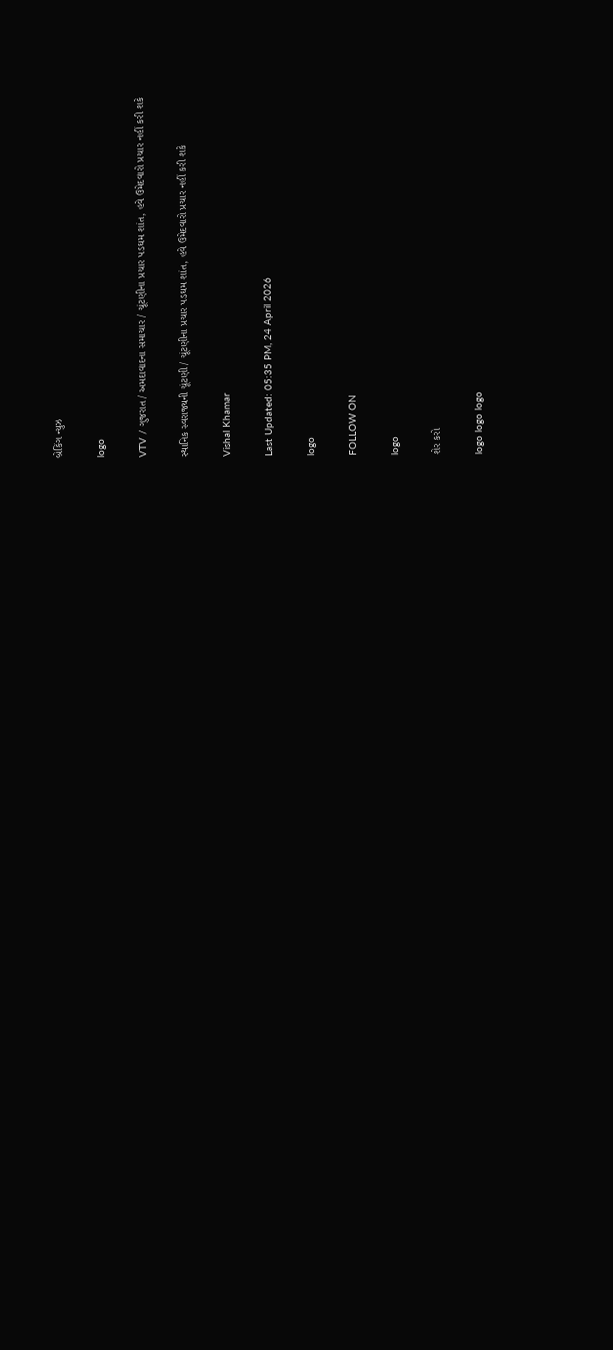બ્રેકિંગ ન્યુઝ

logo

VTV / ગુજરાત / અમદાવાદના સમાચાર / ચૂંટણીના પ્રચાર પડઘમ શાંત, હવે ઉમેદવારો પ્રચાર નહીં કરી શકે

સ્થાનિક સ્વરાજ્યની ચૂંટણી / ચૂંટણીના પ્રચાર પડઘમ શાંત, હવે ઉમેદવારો પ્રચાર નહીં કરી શકે

Vishal Khamar

Last Updated: 05:35 PM, 24 April 2026

logo

FOLLOW ON

logo

શેર કરો

logo logo logo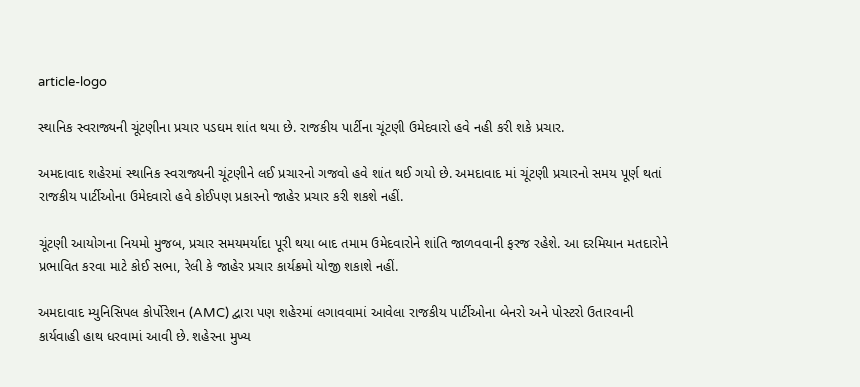article-logo

સ્થાનિક સ્વરાજ્યની ચૂંટણીના પ્રચાર પડઘમ શાંત થયા છે. રાજકીય પાર્ટીના ચૂંટણી ઉમેદવારો હવે નહી કરી શકે પ્રચાર.

અમદાવાદ શહેરમાં સ્થાનિક સ્વરાજ્યની ચૂંટણીને લઈ પ્રચારનો ગજવો હવે શાંત થઈ ગયો છે. અમદાવાદ માં ચૂંટણી પ્રચારનો સમય પૂર્ણ થતાં રાજકીય પાર્ટીઓના ઉમેદવારો હવે કોઈપણ પ્રકારનો જાહેર પ્રચાર કરી શકશે નહીં.

ચૂંટણી આયોગના નિયમો મુજબ, પ્રચાર સમયમર્યાદા પૂરી થયા બાદ તમામ ઉમેદવારોને શાંતિ જાળવવાની ફરજ રહેશે. આ દરમિયાન મતદારોને પ્રભાવિત કરવા માટે કોઈ સભા, રેલી કે જાહેર પ્રચાર કાર્યક્રમો યોજી શકાશે નહીં.

અમદાવાદ મ્યુનિસિપલ કોર્પોરેશન (AMC) દ્વારા પણ શહેરમાં લગાવવામાં આવેલા રાજકીય પાર્ટીઓના બેનરો અને પોસ્ટરો ઉતારવાની કાર્યવાહી હાથ ધરવામાં આવી છે. શહેરના મુખ્ય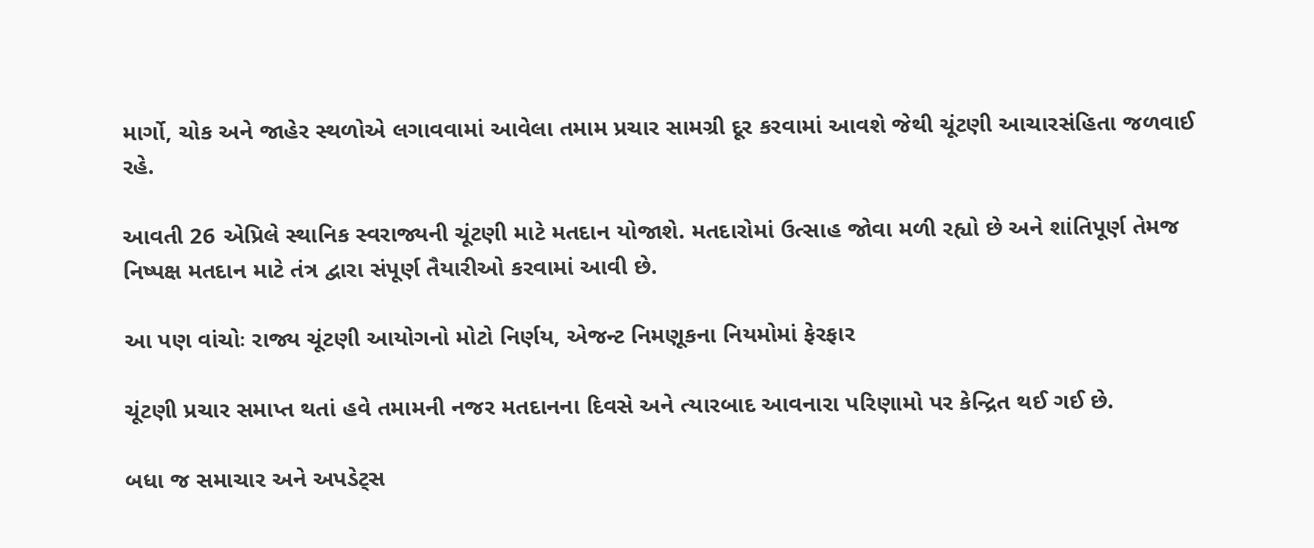માર્ગો, ચોક અને જાહેર સ્થળોએ લગાવવામાં આવેલા તમામ પ્રચાર સામગ્રી દૂર કરવામાં આવશે જેથી ચૂંટણી આચારસંહિતા જળવાઈ રહે.

આવતી 26 એપ્રિલે સ્થાનિક સ્વરાજ્યની ચૂંટણી માટે મતદાન યોજાશે. મતદારોમાં ઉત્સાહ જોવા મળી રહ્યો છે અને શાંતિપૂર્ણ તેમજ નિષ્પક્ષ મતદાન માટે તંત્ર દ્વારા સંપૂર્ણ તૈયારીઓ કરવામાં આવી છે.

આ પણ વાંચોઃ રાજ્ય ચૂંટણી આયોગનો મોટો નિર્ણય, એજન્ટ નિમણૂકના નિયમોમાં ફેરફાર

ચૂંટણી પ્રચાર સમાપ્ત થતાં હવે તમામની નજર મતદાનના દિવસે અને ત્યારબાદ આવનારા પરિણામો પર કેન્દ્રિત થઈ ગઈ છે.

બધા જ સમાચાર અને અપડેટ્સ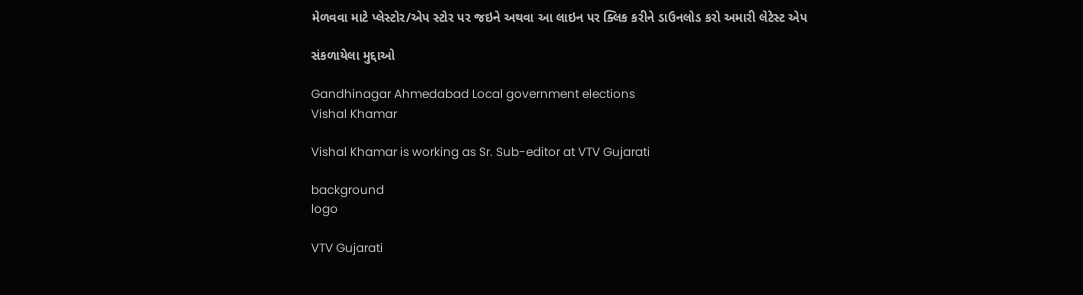મેળવવા માટે પ્લેસ્ટોર/એપ સ્ટોર પર જઇને અથવા આ લાઇન પર ક્લિક કરીને ડાઉનલોડ કરો અમારી લેટેસ્ટ એપ

સંકળાયેલા મુદ્દાઓ

Gandhinagar Ahmedabad Local government elections
Vishal Khamar

Vishal Khamar is working as Sr. Sub-editor at VTV Gujarati

background
logo

VTV Gujarati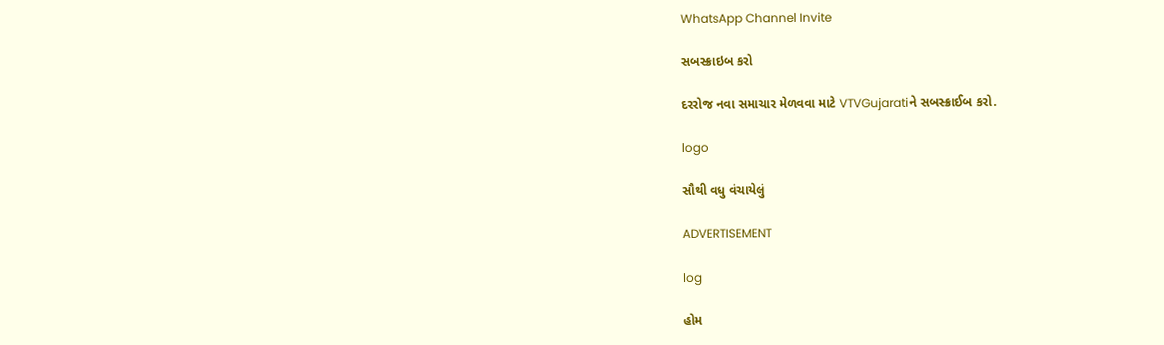WhatsApp Channel Invite

સબસ્ક્રાઇબ કરો

દરરોજ નવા સમાચાર મેળવવા માટે VTVGujaratiને સબસ્ક્રાઈબ કરો.

logo

સૌથી વધુ વંચાયેલું

ADVERTISEMENT

log

હોમ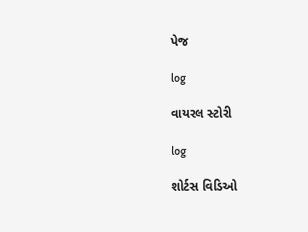પેજ

log

વાયરલ સ્ટોરી

log

શોર્ટસ વિડિઓ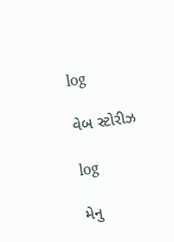log

વેબ સ્ટોરીઝ

log

મેનુ